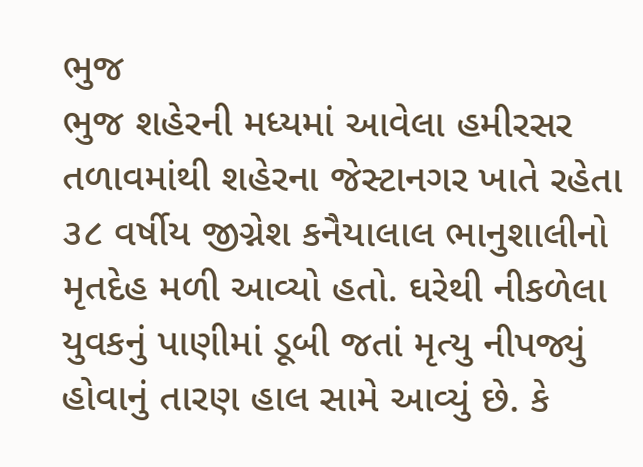ભુજ
ભુજ શહેરની મધ્યમાં આવેલા હમીરસર તળાવમાંથી શહેરના જેસ્ટાનગર ખાતે રહેતા ૩૮ વર્ષીય જીગ્નેશ કનૈયાલાલ ભાનુશાલીનો મૃતદેહ મળી આવ્યો હતો. ઘરેથી નીકળેલા યુવકનું પાણીમાં ડૂબી જતાં મૃત્યુ નીપજ્યું હોવાનું તારણ હાલ સામે આવ્યું છે. કે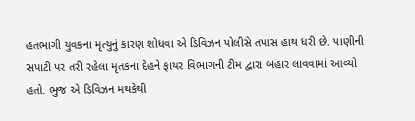હતભાગી યુવકના મૃત્યુનું કારણ શોધવા એ ડિવિઝન પોલીસે તપાસ હાથ ધરી છે. પાણીની સપાટી પર તરી રહેલા મૃતકના દેહને ફાયર વિભાગની ટીમ દ્વારા બહાર લાવવામાં આવ્યો હતો. ભુજ એ ડિવિઝન મથકેથી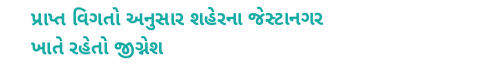પ્રાપ્ત વિગતો અનુસાર શહેરના જેસ્ટાનગર ખાતે રહેતો જીગ્નેશ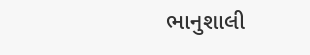ભાનુશાલી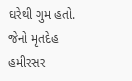ઘરેથી ગુમ હતો. જેનો મૃતદેહ હમીરસર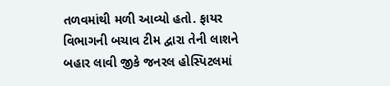તળવમાંથી મળી આવ્યો હતો. ફાયર વિભાગની બચાવ ટીમ દ્વારા તેની લાશને બહાર લાવી જીકે જનરલ હોસ્પિટલમાં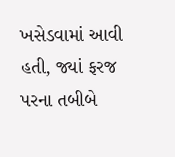ખસેડવામાં આવી હતી, જ્યાં ફરજ પરના તબીબે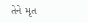તેને મૃત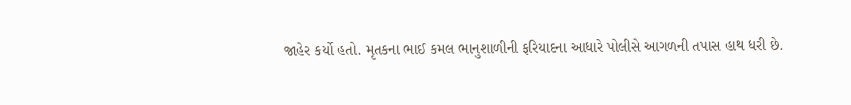જાહેર કર્યો હતો. મૃતકના ભાઈ કમલ ભાનુશાળીની ફરિયાદના આધારે પોલીસે આગળની તપાસ હાથ ધરી છે.